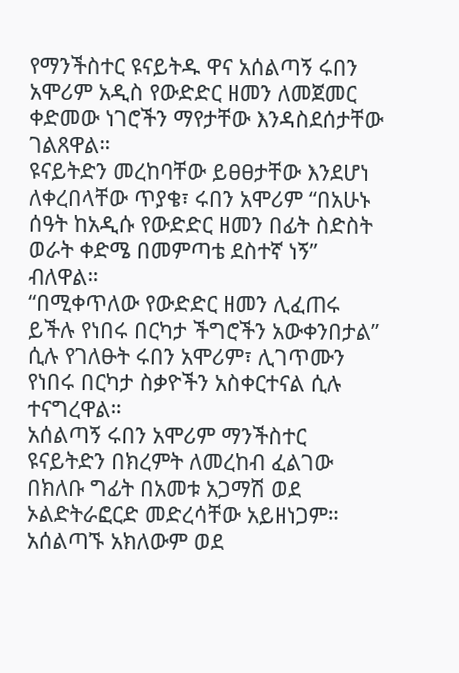የማንችስተር ዩናይትዱ ዋና አሰልጣኝ ሩበን አሞሪም አዲስ የውድድር ዘመን ለመጀመር ቀድመው ነገሮችን ማየታቸው እንዳስደሰታቸው ገልጸዋል።
ዩናይትድን መረከባቸው ይፀፀታቸው እንደሆነ ለቀረበላቸው ጥያቄ፣ ሩበን አሞሪም “በአሁኑ ሰዓት ከአዲሱ የውድድር ዘመን በፊት ስድስት ወራት ቀድሜ በመምጣቴ ደስተኛ ነኝ” ብለዋል።
“በሚቀጥለው የውድድር ዘመን ሊፈጠሩ ይችሉ የነበሩ በርካታ ችግሮችን አውቀንበታል” ሲሉ የገለፁት ሩበን አሞሪም፣ ሊገጥሙን የነበሩ በርካታ ስቃዮችን አስቀርተናል ሲሉ ተናግረዋል።
አሰልጣኝ ሩበን አሞሪም ማንችስተር ዩናይትድን በክረምት ለመረከብ ፈልገው በክለቡ ግፊት በአመቱ አጋማሽ ወደ ኦልድትራፎርድ መድረሳቸው አይዘነጋም።
አሰልጣኙ አክለውም ወደ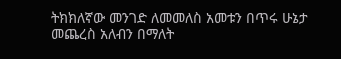ትክክለኛው መንገድ ለመመለስ አመቱን በጥሩ ሁኔታ መጨረስ አለብን በማለት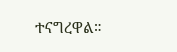ተናግረዋል።